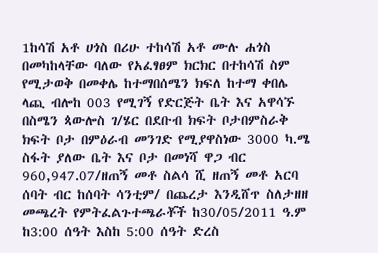1ከሳሽ አቶ ሀጎስ በሪሁ ተከሳሽ አቶ ሙሉ ሐጎስ በመካከላቸው ባለው የአፈፃፀም ክርክር በተከሳሽ ስም የሚታወቅ በመቀሌ ከተማበሰሜን ክፍለ ከተማ ቀበሌ ላጪ ብሎከ 003 የሚገኝ የድርጅት ቤት እና አዋሳኙ በስሜን ጳውሎስ ገ/ሄር በደቡብ ክፍት ቦታበምስራቅ ክፍት ቦታ በምዕራብ መንገድ የሚያዋስነው 3000 ካ.ሜ ስፋት ያለው ቤት እና ቦታ በመነሻ ዋጋ ብር 960,947.07/ዘጠኝ መቶ ስልሳ ሺ ዘጠኝ መቶ አርባ ሰባት ብር ከሰባት ሳንቲም/ በጨረታ እንዲሸጥ ስለታዘዘ መጫረት የምትፈልጉተጫራቾች ከ30/05/2011 ዓ.ም ከ3:00 ሰዓት እስከ 5:00 ሰዓት ድረስ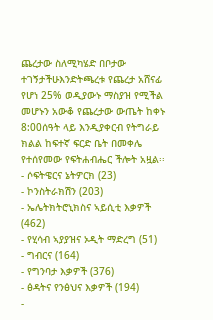ጨረታው ስለሚካሄድ በቦታው ተገኝታችሁእንድትጫረቱ የጨረታ አሸናፊ የሆነ 25% ወዲያውኑ ማስያዝ የሚችል መሆኑን አውቆ የጨረታው ውጤት ከቀኑ 8:00ሰዓት ላይ እንዲያቀርብ የትግራይ ክልል ከፍተኛ ፍርድ ቤት በመቀሌ የተሰየመው የፍትሐብሔር ችሎት አዟል፡፡
- ሶፍትዌርና ኔትዎርክ (23)
- ኮንስትራክሽን (203)
- ኤሌትክትሮኒክስና ኣይሲቲ እቃዎች (462)
- የሂሳብ ኣያያዝና ኦዲት ማድረግ (51)
- ግብርና (164)
- የግንባታ እቃዎች (376)
- ፅዳትና የንፅህና እቃዎች (194)
-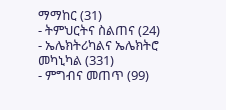ማማከር (31)
- ትምህርትና ስልጠና (24)
- ኤሌክትሪካልና ኤሌክትሮ መካኒካል (331)
- ምግብና መጠጥ (99)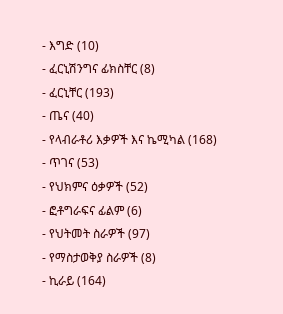- እግድ (10)
- ፈርኒሽንግና ፊክስቸር (8)
- ፈርኒቸር (193)
- ጤና (40)
- የላብራቶሪ እቃዎች እና ኬሚካል (168)
- ጥገና (53)
- የህክምና ዕቃዎች (52)
- ፎቶግራፍና ፊልም (6)
- የህትመት ስራዎች (97)
- የማስታወቅያ ስራዎች (8)
- ኪራይ (164)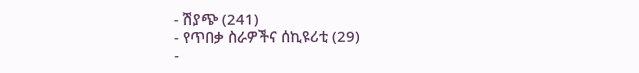- ሽያጭ (241)
- የጥበቃ ስራዎችና ሰኪዩሪቲ (29)
-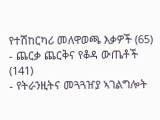የተሽከርካሪ መለዋወጫ እቃዎች (65)
- ጨርቃ ጨርቅና የቆዳ ውጤቶች (141)
- የትራንዚትና መጓጓዠያ ኣገልግሎት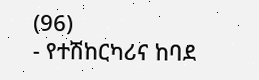(96)
- የተሽከርካሪና ከባደ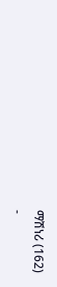ማሽነሪ (162)
-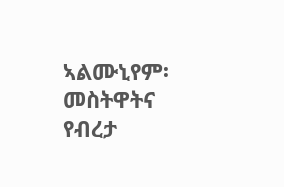ኣልሙኒየም፡ መስትዋትና የብረታ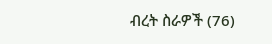ብረት ስራዎች (76)